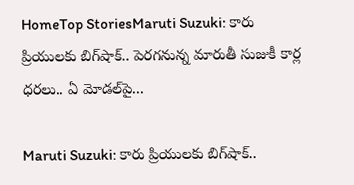HomeTop StoriesMaruti Suzuki: కారు ప్రియులకు బిగ్‌షాక్‌.. పెరగనున్న మారుతీ సుజుకీ కార్ల ధరలు.. ఏ మోడల్‌పై...

Maruti Suzuki: కారు ప్రియులకు బిగ్‌షాక్‌..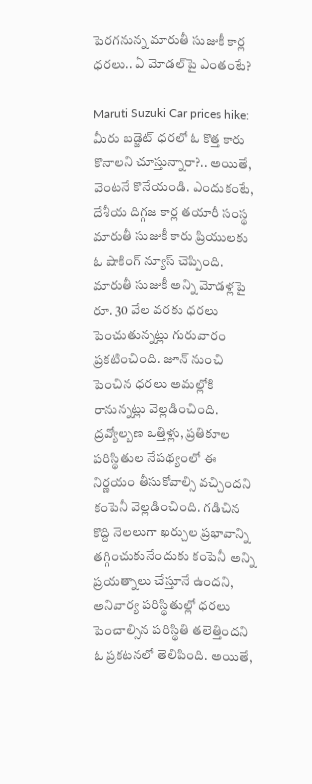పెరగనున్న మారుతీ సుజుకీ కార్ల ధరలు.. ఏ మోడల్‌పై ఎంతంటే?

Maruti Suzuki Car prices hike: మీరు బడ్జెట్ ధరలో ఓ కొత్త కారు కొనాలని చూస్తున్నారా?.. అయితే, వెంటనే కొనేయండి. ఎందుకంటే, దేశీయ దిగ్గజ కార్ల తయారీ సంస్థ మారుతీ సుజుకీ కారు ప్రియులకు ఓ షాకింగ్‌ న్యూస్‌ చెప్పింది. మారుతీ సుజుకీ అన్ని మోడళ్లపై రూ. 30 వేల వరకు ధరలు పెంచుతున్నట్లు గురువారం ప్రకటించింది. జూన్‌ నుంచి పెంచిన ధరలు అమల్లోకి రానున్నట్లు వెల్లడించింది. ద్రవ్యోల్బణ ఒత్తిళ్లు, ప్రతికూల పరిస్థితుల నేపథ్యంలో ఈ నిర్ణయం తీసుకోవాల్సి వచ్చిందని కంపెనీ వెల్లడించింది. గడిచిన కొద్ది నెలలుగా ఖర్చుల ప్రభావాన్ని తగ్గించుకునేందుకు కంపెనీ అన్ని ప్రయత్నాలు చేస్తూనే ఉందని, అనివార్య పరిస్థితుల్లో ధరలు పెంచాల్సిన పరిస్థితి తలెత్తిందని ఓ ప్రకటనలో తెలిపింది. అయితే,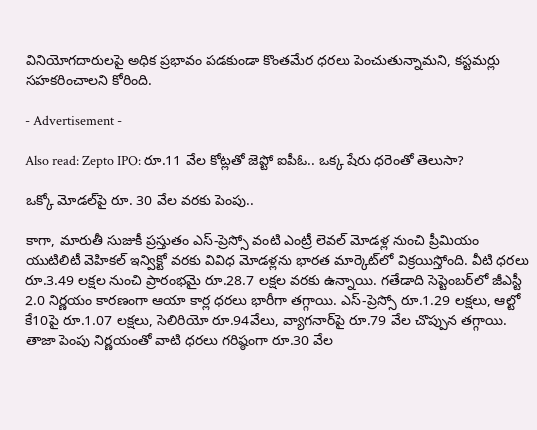వినియోగదారులపై అధిక ప్రభావం పడకుండా కొంతమేర ధరలు పెంచుతున్నామని, కస్టమర్లు సహకరించాలని కోరింది.

- Advertisement -

Also read: Zepto IPO: రూ.11 వేల కోట్లతో జెప్టో ఐపీఓ.. ఒక్క షేరు ధరెంతో తెలుసా?

ఒక్కో మోడల్‌పై రూ. 30 వేల వరకు పెంపు..

కాగా, మారుతీ సుజుకీ ప్రస్తుతం ఎస్‌-ప్రెస్సో వంటి ఎంట్రీ లెవల్‌ మోడళ్ల నుంచి ప్రీమియం యుటిలిటీ వెహికల్‌ ఇన్విక్టో వరకు వివిధ మోడళ్లను భారత మార్కెట్‌లో విక్రయిస్తోంది. వీటి ధరలు రూ.3.49 లక్షల నుంచి ప్రారంభమై రూ.28.7 లక్షల వరకు ఉన్నాయి. గతేడాది సెప్టెంబర్‌లో జీఎస్టీ 2.0 నిర్ణయం కారణంగా ఆయా కార్ల ధరలు భారీగా తగ్గాయి. ఎస్‌-ప్రెస్సో రూ.1.29 లక్షలు, ఆల్టో కే10పై రూ.1.07 లక్షలు, సెలిరియో రూ.94వేలు, వ్యాగనార్‌పై రూ.79 వేల చొప్పున తగ్గాయి. తాజా పెంపు నిర్ణయంతో వాటి ధరలు గరిష్ఠంగా రూ.30 వేల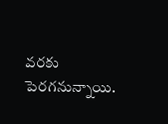వరకు పెరగనున్నాయి.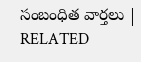సంబంధిత వార్తలు | RELATED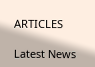ARTICLES

Latest News